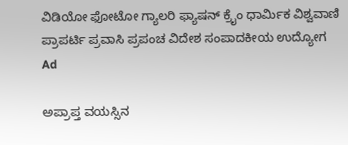ವಿಡಿಯೋ ಫೋಟೋ ಗ್ಯಾಲರಿ ಫ್ಯಾಷನ್ ಕ್ರೈಂ ಧಾರ್ಮಿಕ ವಿಶ್ವವಾಣಿ ಪ್ರಾಪರ್ಟಿ ಪ್ರವಾಸಿ ಪ್ರಪಂಚ ವಿದೇಶ ಸಂಪಾದಕೀಯ ಉದ್ಯೋಗ
Ad

ಅಪ್ರಾಪ್ತ ವಯಸ್ಸಿನ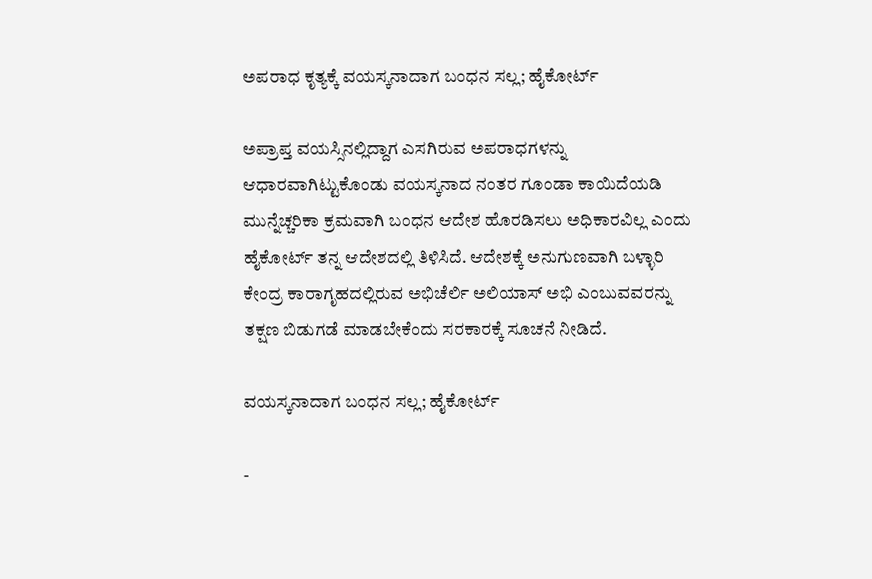ಅಪರಾಧ ಕೃತ್ಯಕ್ಕೆ ವಯಸ್ಕನಾದಾಗ ಬಂಧನ ಸಲ್ಲ; ಹೈಕೋರ್ಟ್‌

ಅಪ್ರಾಪ್ತ ವಯಸ್ಸಿನಲ್ಲಿದ್ದಾಗ ಎಸಗಿರುವ ಅಪರಾಧಗಳನ್ನು ಆಧಾರವಾಗಿಟ್ಟುಕೊಂಡು ವಯಸ್ಕನಾದ ನಂತರ ಗೂಂಡಾ ಕಾಯಿದೆಯಡಿ ಮುನ್ನೆಚ್ಚರಿಕಾ ಕ್ರಮವಾಗಿ ಬಂಧನ ಆದೇಶ ಹೊರಡಿಸಲು ಅಧಿಕಾರವಿಲ್ಲ ಎಂದು ಹೈಕೋರ್ಟ್‌ ತನ್ನ ಆದೇಶದಲ್ಲಿ ತಿಳಿಸಿದೆ. ಆದೇಶಕ್ಕೆ ಅನುಗುಣವಾಗಿ ಬಳ್ಳಾರಿ ಕೇಂದ್ರ ಕಾರಾಗೃಹದಲ್ಲಿರುವ ಅಭಿಚೆರ್ಲಿ ಅಲಿಯಾಸ್‌ ಅಭಿ ಎಂಬುವವರನ್ನು ತಕ್ಷಣ ಬಿಡುಗಡೆ ಮಾಡಬೇಕೆಂದು ಸರಕಾರಕ್ಕೆ ಸೂಚನೆ ನೀಡಿದೆ.

ವಯಸ್ಕನಾದಾಗ ಬಂಧನ ಸಲ್ಲ; ಹೈಕೋರ್ಟ್‌

-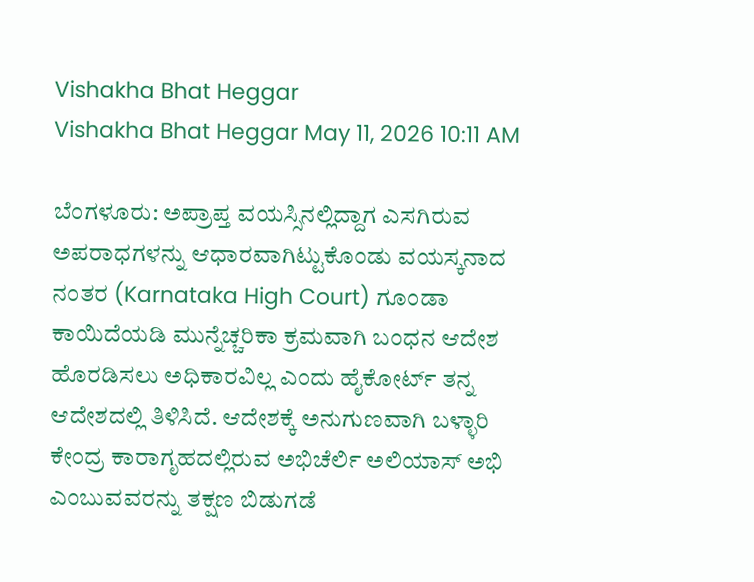Vishakha Bhat Heggar
Vishakha Bhat Heggar May 11, 2026 10:11 AM

ಬೆಂಗಳೂರು: ಅಪ್ರಾಪ್ತ ವಯಸ್ಸಿನಲ್ಲಿದ್ದಾಗ ಎಸಗಿರುವ ಅಪರಾಧಗಳನ್ನು ಆಧಾರವಾಗಿಟ್ಟುಕೊಂಡು ವಯಸ್ಕನಾದ ನಂತರ (Karnataka High Court) ಗೂಂಡಾ ಕಾಯಿದೆಯಡಿ ಮುನ್ನೆಚ್ಚರಿಕಾ ಕ್ರಮವಾಗಿ ಬಂಧನ ಆದೇಶ ಹೊರಡಿಸಲು ಅಧಿಕಾರವಿಲ್ಲ ಎಂದು ಹೈಕೋರ್ಟ್‌ ತನ್ನ ಆದೇಶದಲ್ಲಿ ತಿಳಿಸಿದೆ. ಆದೇಶಕ್ಕೆ ಅನುಗುಣವಾಗಿ ಬಳ್ಳಾರಿ ಕೇಂದ್ರ ಕಾರಾಗೃಹದಲ್ಲಿರುವ ಅಭಿಚೆರ್ಲಿ ಅಲಿಯಾಸ್‌ ಅಭಿ ಎಂಬುವವರನ್ನು ತಕ್ಷಣ ಬಿಡುಗಡೆ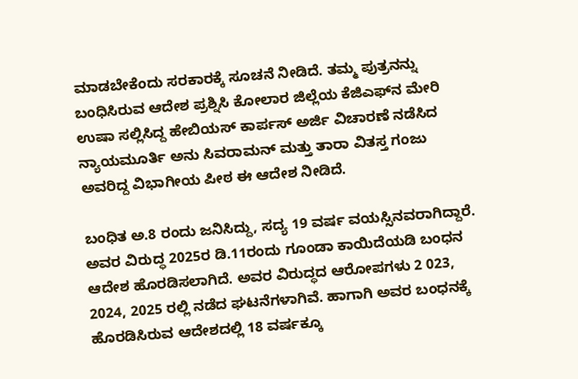ಮಾಡಬೇಕೆಂದು ಸರಕಾರಕ್ಕೆ ಸೂಚನೆ ನೀಡಿದೆ. ತಮ್ಮ ಪುತ್ರನನ್ನು ಬಂಧಿಸಿರುವ ಆದೇಶ ಪ್ರಶ್ನಿಸಿ ಕೋಲಾರ ಜಿಲ್ಲೆಯ ಕೆಜಿಎಫ್‌ನ ಮೇರಿ ಉಷಾ ಸಲ್ಲಿಸಿದ್ದ ಹೇಬಿಯಸ್‌ ಕಾರ್ಪಸ್‌ ಅರ್ಜಿ ವಿಚಾರಣೆ ನಡೆಸಿದ ನ್ಯಾಯಮೂರ್ತಿ ಅನು ಸಿವರಾಮನ್‌ ಮತ್ತು ತಾರಾ ವಿತಸ್ತ ಗಂಜು ಅವರಿದ್ದ ವಿಭಾಗೀಯ ಪೀಠ ಈ ಆದೇಶ ನೀಡಿದೆ.

ಬಂಧಿತ ಅ.8 ರಂದು ಜನಿಸಿದ್ದು, ಸದ್ಯ 19 ವರ್ಷ ವಯಸ್ಸಿನವರಾಗಿದ್ದಾರೆ. ಅವರ ವಿರುದ್ಧ 2025ರ ಡಿ.11ರಂದು ಗೂಂಡಾ ಕಾಯಿದೆಯಡಿ ಬಂಧನ ಆದೇಶ ಹೊರಡಿಸಲಾಗಿದೆ. ಅವರ ವಿರುದ್ಧದ ಆರೋಪಗಳು 2 023, 2024, 2025 ರಲ್ಲಿ ನಡೆದ ಘಟನೆಗಳಾಗಿವೆ. ಹಾಗಾಗಿ ಅವರ ಬಂಧನಕ್ಕೆ ಹೊರಡಿಸಿರುವ ಆದೇಶದಲ್ಲಿ 18 ವರ್ಷಕ್ಕೂ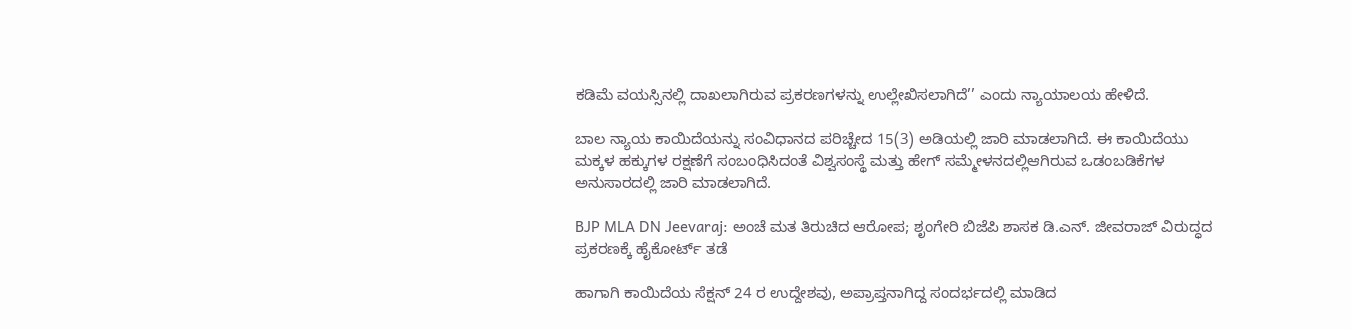ಕಡಿಮೆ ವಯಸ್ಸಿನಲ್ಲಿ ದಾಖಲಾಗಿರುವ ಪ್ರಕರಣಗಳನ್ನು ಉಲ್ಲೇಖಿಸಲಾಗಿದೆ’’ ಎಂದು ನ್ಯಾಯಾಲಯ ಹೇಳಿದೆ.

ಬಾಲ ನ್ಯಾಯ ಕಾಯಿದೆಯನ್ನು ಸಂವಿಧಾನದ ಪರಿಚ್ಚೇದ 15(3) ಅಡಿಯಲ್ಲಿ ಜಾರಿ ಮಾಡಲಾಗಿದೆ. ಈ ಕಾಯಿದೆಯು ಮಕ್ಕಳ ಹಕ್ಕುಗಳ ರಕ್ಷಣೆಗೆ ಸಂಬಂಧಿಸಿದಂತೆ ವಿಶ್ವಸಂಸ್ಥೆ ಮತ್ತು ಹೇಗ್‌ ಸಮ್ಮೇಳನದಲ್ಲಿಆಗಿರುವ ಒಡಂಬಡಿಕೆಗಳ ಅನುಸಾರದಲ್ಲಿ ಜಾರಿ ಮಾಡಲಾಗಿದೆ.

BJP MLA DN Jeevaraj: ಅಂಚೆ ಮತ ತಿರುಚಿದ ಆರೋಪ; ಶೃಂಗೇರಿ ಬಿಜೆಪಿ ಶಾಸಕ ಡಿ.ಎನ್‌. ಜೀವರಾಜ್ ವಿರುದ್ಧದ ಪ್ರಕರಣಕ್ಕೆ ಹೈಕೋರ್ಟ್‌ ತಡೆ

ಹಾಗಾಗಿ ಕಾಯಿದೆಯ ಸೆಕ್ಷನ್‌ 24 ರ ಉದ್ದೇಶವು, ಅಪ್ರಾಪ್ತನಾಗಿದ್ದ ಸಂದರ್ಭದಲ್ಲಿ ಮಾಡಿದ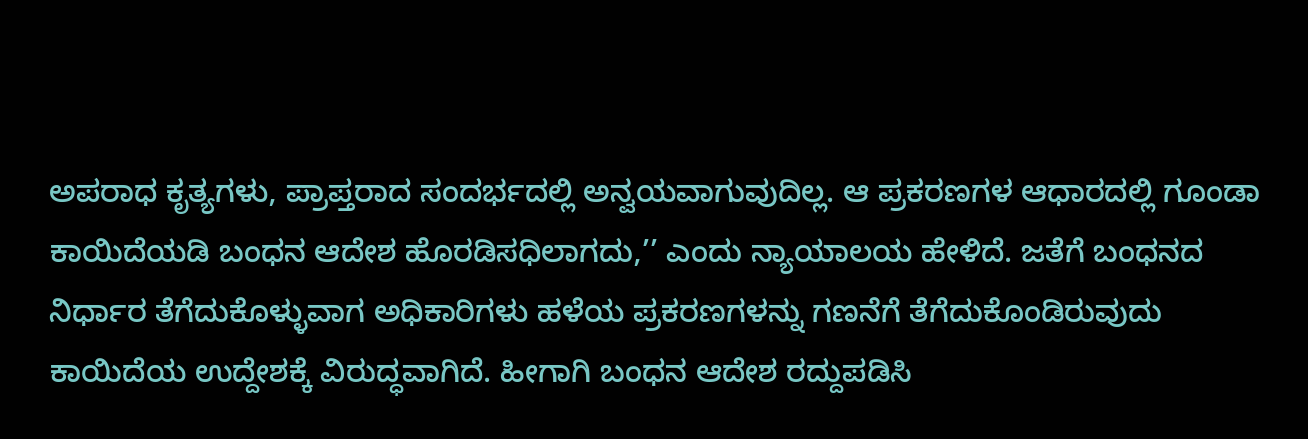ಅಪರಾಧ ಕೃತ್ಯಗಳು, ಪ್ರಾಪ್ತರಾದ ಸಂದರ್ಭದಲ್ಲಿ ಅನ್ವಯವಾಗುವುದಿಲ್ಲ. ಆ ಪ್ರಕರಣಗಳ ಆಧಾರದಲ್ಲಿ ಗೂಂಡಾ ಕಾಯಿದೆಯಡಿ ಬಂಧನ ಆದೇಶ ಹೊರಡಿಸಧಿಲಾಗದು,’’ ಎಂದು ನ್ಯಾಯಾಲಯ ಹೇಳಿದೆ. ಜತೆಗೆ ಬಂಧನದ ನಿರ್ಧಾರ ತೆಗೆದುಕೊಳ್ಳುವಾಗ ಅಧಿಕಾರಿಗಳು ಹಳೆಯ ಪ್ರಕರಣಗಳನ್ನು ಗಣನೆಗೆ ತೆಗೆದುಕೊಂಡಿರುವುದು ಕಾಯಿದೆಯ ಉದ್ದೇಶಕ್ಕೆ ವಿರುದ್ಧವಾಗಿದೆ. ಹೀಗಾಗಿ ಬಂಧನ ಆದೇಶ ರದ್ದುಪಡಿಸಿ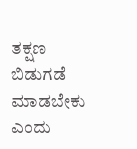ತಕ್ಷಣ ಬಿಡುಗಡೆ ಮಾಡಬೇಕು ಎಂದು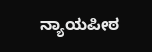ನ್ಯಾಯಪೀಠ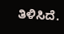ತಿಳಿಸಿದೆ.